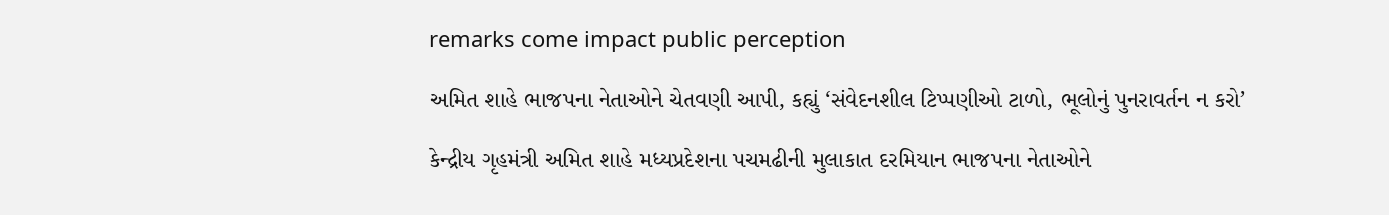remarks come impact public perception

અમિત શાહે ભાજપના નેતાઓને ચેતવણી આપી, કહ્યું ‘સંવેદનશીલ ટિપ્પણીઓ ટાળો, ભૂલોનું પુનરાવર્તન ન કરો’

કેન્દ્રીય ગૃહમંત્રી અમિત શાહે મધ્યપ્રદેશના પચમઢીની મુલાકાત દરમિયાન ભાજપના નેતાઓને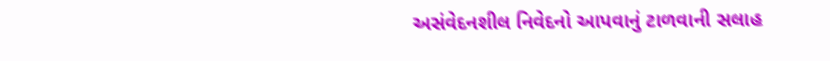અસંવેદનશીલ નિવેદનો આપવાનું ટાળવાની સલાહ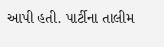આપી હતી. પાર્ટીના તાલીમ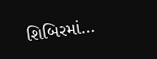શિબિરમાં…